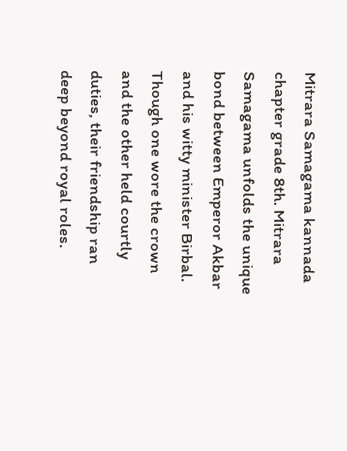Mitrara Samagama kannada chapter grade 8th. Mitrara Samagama unfolds the unique bond between Emperor Akbar and his witty minister Birbal. Though one wore the crown and the other held courtly duties, their friendship ran deep beyond royal roles.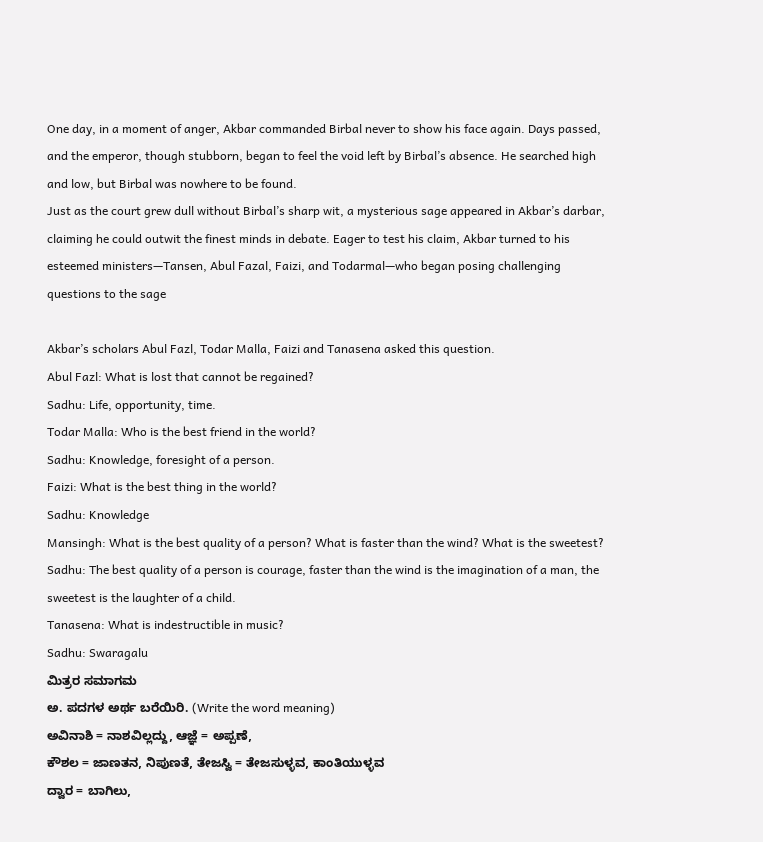One day, in a moment of anger, Akbar commanded Birbal never to show his face again. Days passed, and the emperor, though stubborn, began to feel the void left by Birbal’s absence. He searched high and low, but Birbal was nowhere to be found.
Just as the court grew dull without Birbal’s sharp wit, a mysterious sage appeared in Akbar’s darbar, claiming he could outwit the finest minds in debate. Eager to test his claim, Akbar turned to his esteemed ministers—Tansen, Abul Fazal, Faizi, and Todarmal—who began posing challenging questions to the sage

Akbar’s scholars Abul Fazl, Todar Malla, Faizi and Tanasena asked this question.
Abul Fazl: What is lost that cannot be regained?
Sadhu: Life, opportunity, time.
Todar Malla: Who is the best friend in the world?
Sadhu: Knowledge, foresight of a person.
Faizi: What is the best thing in the world?
Sadhu: Knowledge
Mansingh: What is the best quality of a person? What is faster than the wind? What is the sweetest? Sadhu: The best quality of a person is courage, faster than the wind is the imagination of a man, the sweetest is the laughter of a child.
Tanasena: What is indestructible in music?
Sadhu: Swaragalu
ಮಿತ್ರರ ಸಮಾಗಮ
ಅ. ಪದಗಳ ಅರ್ಥ ಬರೆಯಿರಿ. (Write the word meaning)
ಅವಿನಾಶಿ = ನಾಶವಿಲ್ಲದ್ದು, ಆಜ್ಞೆ = ಅಪ್ಪಣೆ,
ಕೌಶಲ = ಜಾಣತನ, ನಿಪುಣತೆ, ತೇಜಸ್ವಿ = ತೇಜಸುಳ್ಳವ, ಕಾಂತಿಯುಳ್ಳವ
ದ್ವಾರ = ಬಾಗಿಲು,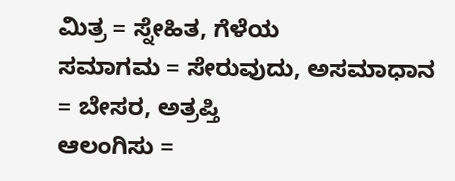ಮಿತ್ರ = ಸ್ನೇಹಿತ, ಗೆಳೆಯ
ಸಮಾಗಮ = ಸೇರುವುದು, ಅಸಮಾಧಾನ = ಬೇಸರ, ಅತ್ರಪ್ತಿ
ಆಲಂಗಿಸು =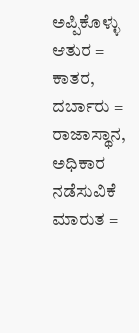ಅಪ್ಪಿಕೊಳ್ಳು ಆತುರ = ಕಾತರ,
ದರ್ಬಾರು = ರಾಜಾಸ್ಥಾನ, ಅಧಿಕಾರ ನಡೆಸುವಿಕೆ ಮಾರುತ =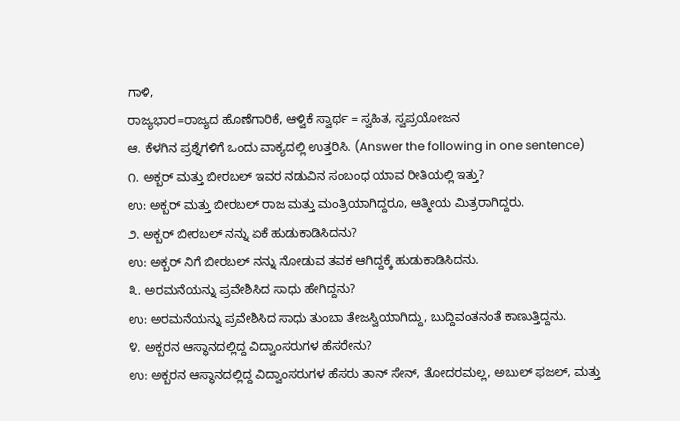ಗಾಳಿ,
ರಾಜ್ಯಭಾರ=ರಾಜ್ಯದ ಹೊಣೆಗಾರಿಕೆ, ಆಳ್ವಿಕೆ ಸ್ವಾರ್ಥ = ಸ್ವಹಿತ, ಸ್ವಪ್ರಯೋಜನ
ಆ. ಕೆಳಗಿನ ಪ್ರಶ್ನೆಗಳಿಗೆ ಒಂದು ವಾಕ್ಯದಲ್ಲಿ ಉತ್ತರಿಸಿ. (Answer the following in one sentence)
೧. ಅಕ್ಬರ್ ಮತ್ತು ಬೀರಬಲ್ ಇವರ ನಡುವಿನ ಸಂಬಂಧ ಯಾವ ರೀತಿಯಲ್ಲಿ ಇತ್ತು?
ಉ: ಅಕ್ಬರ್ ಮತ್ತು ಬೀರಬಲ್ ರಾಜ ಮತ್ತು ಮಂತ್ರಿಯಾಗಿದ್ದರೂ, ಆತ್ಮೀಯ ಮಿತ್ರರಾಗಿದ್ದರು.
೨. ಅಕ್ಬರ್ ಬೀರಬಲ್ ನನ್ನು ಏಕೆ ಹುಡುಕಾಡಿಸಿದನು?
ಉ: ಅಕ್ಬರ್ ನಿಗೆ ಬೀರಬಲ್ ನನ್ನು ನೋಡುವ ತವಕ ಆಗಿದ್ದಕ್ಕೆ ಹುಡುಕಾಡಿಸಿದನು.
೩. ಅರಮನೆಯನ್ನು ಪ್ರವೇಶಿಸಿದ ಸಾಧು ಹೇಗಿದ್ದನು?
ಉ: ಅರಮನೆಯನ್ನು ಪ್ರವೇಶಿಸಿದ ಸಾಧು ತುಂಬಾ ತೇಜಸ್ವಿಯಾಗಿದ್ದು, ಬುದ್ದಿವಂತನಂತೆ ಕಾಣುತ್ತಿದ್ದನು.
೪. ಅಕ್ಬರನ ಆಸ್ಥಾನದಲ್ಲಿದ್ದ ವಿದ್ವಾಂಸರುಗಳ ಹೆಸರೇನು?
ಉ: ಅಕ್ಬರನ ಆಸ್ಥಾನದಲ್ಲಿದ್ದ ವಿದ್ವಾಂಸರುಗಳ ಹೆಸರು ತಾನ್ ಸೇನ್, ತೋದರಮಲ್ಲ, ಅಬುಲ್ ಫಜಲ್, ಮತ್ತು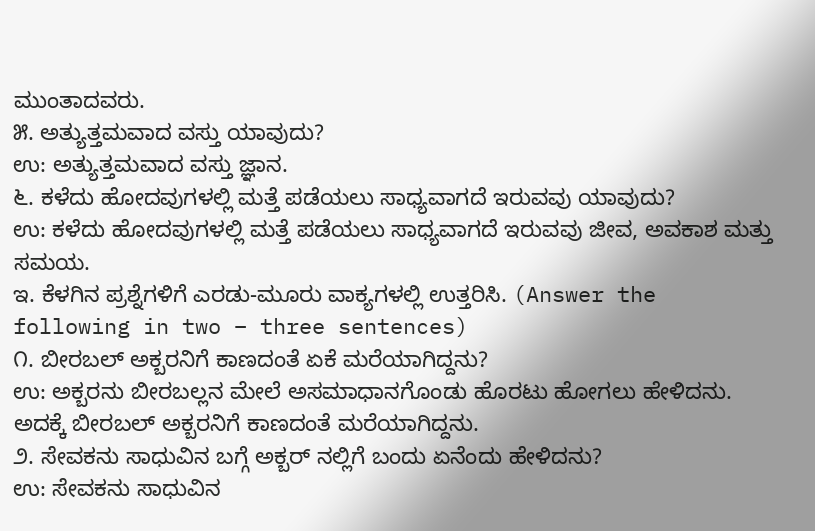ಮುಂತಾದವರು.
೫. ಅತ್ಯುತ್ತಮವಾದ ವಸ್ತು ಯಾವುದು?
ಉ: ಅತ್ಯುತ್ತಮವಾದ ವಸ್ತು ಜ್ಞಾನ.
೬. ಕಳೆದು ಹೋದವುಗಳಲ್ಲಿ ಮತ್ತೆ ಪಡೆಯಲು ಸಾಧ್ಯವಾಗದೆ ಇರುವವು ಯಾವುದು?
ಉ: ಕಳೆದು ಹೋದವುಗಳಲ್ಲಿ ಮತ್ತೆ ಪಡೆಯಲು ಸಾಧ್ಯವಾಗದೆ ಇರುವವು ಜೀವ, ಅವಕಾಶ ಮತ್ತು ಸಮಯ.
ಇ. ಕೆಳಗಿನ ಪ್ರಶ್ನೆಗಳಿಗೆ ಎರಡು-ಮೂರು ವಾಕ್ಯಗಳಲ್ಲಿ ಉತ್ತರಿಸಿ. (Answer the following in two – three sentences)
೧. ಬೀರಬಲ್ ಅಕ್ಬರನಿಗೆ ಕಾಣದಂತೆ ಏಕೆ ಮರೆಯಾಗಿದ್ದನು?
ಉ: ಅಕ್ಬರನು ಬೀರಬಲ್ಲನ ಮೇಲೆ ಅಸಮಾಧಾನಗೊಂಡು ಹೊರಟು ಹೋಗಲು ಹೇಳಿದನು. ಅದಕ್ಕೆ ಬೀರಬಲ್ ಅಕ್ಬರನಿಗೆ ಕಾಣದಂತೆ ಮರೆಯಾಗಿದ್ದನು.
೨. ಸೇವಕನು ಸಾಧುವಿನ ಬಗ್ಗೆ ಅಕ್ಬರ್ ನಲ್ಲಿಗೆ ಬಂದು ಏನೆಂದು ಹೇಳಿದನು?
ಉ: ಸೇವಕನು ಸಾಧುವಿನ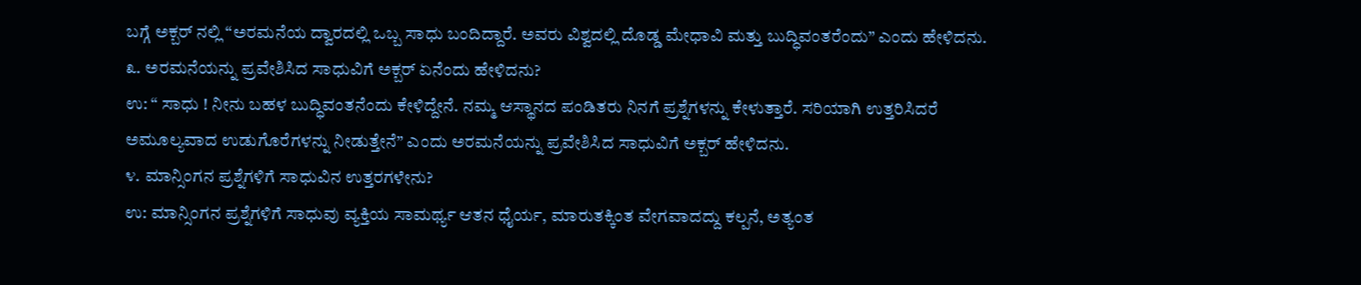ಬಗ್ಗೆ ಅಕ್ಬರ್ ನಲ್ಲಿ “ಅರಮನೆಯ ದ್ವಾರದಲ್ಲಿ ಒಬ್ಬ ಸಾಧು ಬಂದಿದ್ದಾರೆ. ಅವರು ವಿಶ್ವದಲ್ಲಿ ದೊಡ್ಡ ಮೇಧಾವಿ ಮತ್ತು ಬುದ್ಧಿವಂತರೆಂದು” ಎಂದು ಹೇಳಿದನು.
೩. ಅರಮನೆಯನ್ನು ಪ್ರವೇಶಿಸಿದ ಸಾಧುವಿಗೆ ಅಕ್ಬರ್ ಏನೆಂದು ಹೇಳಿದನು?
ಉ: “ ಸಾಧು ! ನೀನು ಬಹಳ ಬುದ್ಧಿವಂತನೆಂದು ಕೇಳಿದ್ದೇನೆ. ನಮ್ಮ ಆಸ್ಥಾನದ ಪಂಡಿತರು ನಿನಗೆ ಪ್ರಶ್ನೆಗಳನ್ನು ಕೇಳುತ್ತಾರೆ. ಸರಿಯಾಗಿ ಉತ್ತರಿಸಿದರೆ ಅಮೂಲ್ಯವಾದ ಉಡುಗೊರೆಗಳನ್ನು ನೀಡುತ್ತೇನೆ” ಎಂದು ಅರಮನೆಯನ್ನು ಪ್ರವೇಶಿಸಿದ ಸಾಧುವಿಗೆ ಅಕ್ಬರ್ ಹೇಳಿದನು.
೪. ಮಾನ್ಸಿಂಗನ ಪ್ರಶ್ನೆಗಳಿಗೆ ಸಾಧುವಿನ ಉತ್ತರಗಳೇನು?
ಉ: ಮಾನ್ಸಿಂಗನ ಪ್ರಶ್ನೆಗಳಿಗೆ ಸಾಧುವು ವ್ಯಕ್ತಿಯ ಸಾಮರ್ಥ್ಯ ಆತನ ಧೈರ್ಯ, ಮಾರುತಕ್ಕಿಂತ ವೇಗವಾದದ್ದು ಕಲ್ಪನೆ, ಅತ್ಯಂತ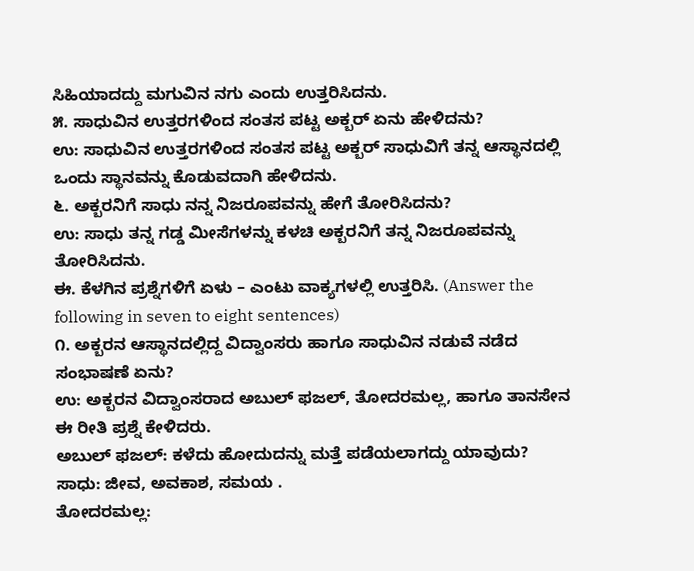ಸಿಹಿಯಾದದ್ದು ಮಗುವಿನ ನಗು ಎಂದು ಉತ್ತರಿಸಿದನು.
೫. ಸಾಧುವಿನ ಉತ್ತರಗಳಿಂದ ಸಂತಸ ಪಟ್ಟ ಅಕ್ಬರ್ ಏನು ಹೇಳಿದನು?
ಉ: ಸಾಧುವಿನ ಉತ್ತರಗಳಿಂದ ಸಂತಸ ಪಟ್ಟ ಅಕ್ಬರ್ ಸಾಧುವಿಗೆ ತನ್ನ ಆಸ್ಥಾನದಲ್ಲಿ ಒಂದು ಸ್ಥಾನವನ್ನು ಕೊಡುವದಾಗಿ ಹೇಳಿದನು.
೬. ಅಕ್ಬರನಿಗೆ ಸಾಧು ನನ್ನ ನಿಜರೂಪವನ್ನು ಹೇಗೆ ತೋರಿಸಿದನು?
ಉ: ಸಾಧು ತನ್ನ ಗಡ್ಡ ಮೀಸೆಗಳನ್ನು ಕಳಚಿ ಅಕ್ಬರನಿಗೆ ತನ್ನ ನಿಜರೂಪವನ್ನು ತೋರಿಸಿದನು.
ಈ. ಕೆಳಗಿನ ಪ್ರಶ್ನೆಗಳಿಗೆ ಏಳು – ಎಂಟು ವಾಕ್ಯಗಳಲ್ಲಿ ಉತ್ತರಿಸಿ. (Answer the following in seven to eight sentences)
೧. ಅಕ್ಬರನ ಆಸ್ಥಾನದಲ್ಲಿದ್ದ ವಿದ್ವಾಂಸರು ಹಾಗೂ ಸಾಧುವಿನ ನಡುವೆ ನಡೆದ ಸಂಭಾಷಣೆ ಏನು?
ಉ: ಅಕ್ಬರನ ವಿದ್ವಾಂಸರಾದ ಅಬುಲ್ ಫಜಲ್, ತೋದರಮಲ್ಲ, ಹಾಗೂ ತಾನಸೇನ ಈ ರೀತಿ ಪ್ರಶ್ನೆ ಕೇಳಿದರು.
ಅಬುಲ್ ಫಜಲ್: ಕಳೆದು ಹೋದುದನ್ನು ಮತ್ತೆ ಪಡೆಯಲಾಗದ್ದು ಯಾವುದು?
ಸಾಧು: ಜೀವ, ಅವಕಾಶ, ಸಮಯ .
ತೋದರಮಲ್ಲ: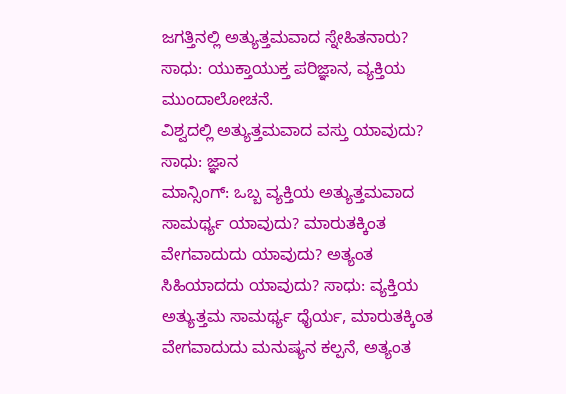ಜಗತ್ತಿನಲ್ಲಿ ಅತ್ಯುತ್ತಮವಾದ ಸ್ನೇಹಿತನಾರು?
ಸಾಧು: ಯುಕ್ತಾಯುಕ್ತ ಪರಿಜ್ಞಾನ, ವ್ಯಕ್ತಿಯ ಮುಂದಾಲೋಚನೆ.
ವಿಶ್ವದಲ್ಲಿ ಅತ್ಯುತ್ತಮವಾದ ವಸ್ತು ಯಾವುದು?
ಸಾಧು: ಜ್ಞಾನ
ಮಾನ್ಸಿಂಗ್: ಒಬ್ಬ ವ್ಯಕ್ತಿಯ ಅತ್ಯುತ್ತಮವಾದ ಸಾಮರ್ಥ್ಯ ಯಾವುದು? ಮಾರುತಕ್ಕಿಂತ ವೇಗವಾದುದು ಯಾವುದು? ಅತ್ಯಂತ ಸಿಹಿಯಾದದು ಯಾವುದು? ಸಾಧು: ವ್ಯಕ್ತಿಯ ಅತ್ಯುತ್ತಮ ಸಾಮರ್ಥ್ಯ ಧೈರ್ಯ, ಮಾರುತಕ್ಕಿಂತ ವೇಗವಾದುದು ಮನುಷ್ಯನ ಕಲ್ಪನೆ, ಅತ್ಯಂತ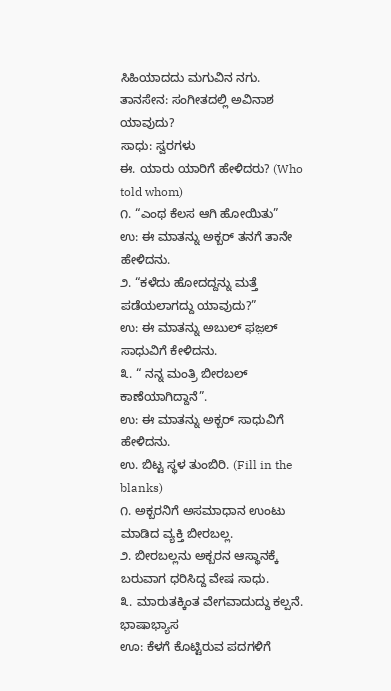ಸಿಹಿಯಾದದು ಮಗುವಿನ ನಗು.
ತಾನಸೇನ: ಸಂಗೀತದಲ್ಲಿ ಅವಿನಾಶ ಯಾವುದು?
ಸಾಧು: ಸ್ವರಗಳು
ಈ. ಯಾರು ಯಾರಿಗೆ ಹೇಳಿದರು? (Who told whom)
೧. “ಎಂಥ ಕೆಲಸ ಆಗಿ ಹೋಯಿತು”
ಉ: ಈ ಮಾತನ್ನು ಅಕ್ಬರ್ ತನಗೆ ತಾನೇ ಹೇಳಿದನು.
೨. “ಕಳೆದು ಹೋದದ್ದನ್ನು ಮತ್ತೆ ಪಡೆಯಲಾಗದ್ದು ಯಾವುದು?”
ಉ: ಈ ಮಾತನ್ನು ಅಬುಲ್ ಫಜ಼ಲ್ ಸಾಧುವಿಗೆ ಕೇಳಿದನು.
೩. “ ನನ್ನ ಮಂತ್ರಿ ಬೀರಬಲ್ ಕಾಣೆಯಾಗಿದ್ದಾನೆ”.
ಉ: ಈ ಮಾತನ್ನು ಅಕ್ಬರ್ ಸಾಧುವಿಗೆ ಹೇಳಿದನು.
ಉ. ಬಿಟ್ಟ ಸ್ಥಳ ತುಂಬಿರಿ. (Fill in the blanks)
೧. ಅಕ್ಬರನಿಗೆ ಅಸಮಾಧಾನ ಉಂಟು ಮಾಡಿದ ವ್ಯಕ್ತಿ ಬೀರಬಲ್ಲ.
೨. ಬೀರಬಲ್ಲನು ಅಕ್ಬರನ ಆಸ್ಥಾನಕ್ಕೆ ಬರುವಾಗ ಧರಿಸಿದ್ದ ವೇಷ ಸಾಧು.
೩. ಮಾರುತಕ್ಕಿಂತ ವೇಗವಾದುದ್ದು ಕಲ್ಪನೆ.
ಭಾಷಾಭ್ಯಾಸ
ಊ: ಕೆಳಗೆ ಕೊಟ್ಟಿರುವ ಪದಗಳಿಗೆ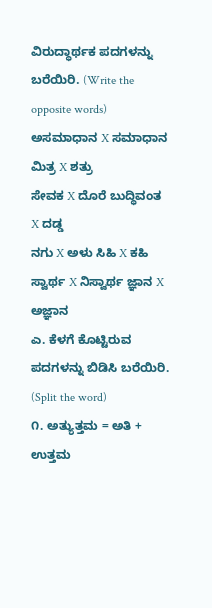ವಿರುದ್ಧಾರ್ಥಕ ಪದಗಳನ್ನು ಬರೆಯಿರಿ. (Write the opposite words)
ಅಸಮಾಧಾನ X ಸಮಾಧಾನ ಮಿತ್ರ X ಶತ್ರು
ಸೇವಕ X ದೊರೆ ಬುದ್ಧಿವಂತ X ದಡ್ಡ
ನಗು X ಅಳು ಸಿಹಿ X ಕಹಿ
ಸ್ವಾರ್ಥ X ನಿಸ್ವಾರ್ಥ ಜ್ಞಾನ X ಅಜ್ಞಾನ
ಎ. ಕೆಳಗೆ ಕೊಟ್ಟಿರುವ ಪದಗಳನ್ನು ಬಿಡಿಸಿ ಬರೆಯಿರಿ. (Split the word)
೧. ಅತ್ಯುತ್ತಮ = ಅತಿ + ಉತ್ತಮ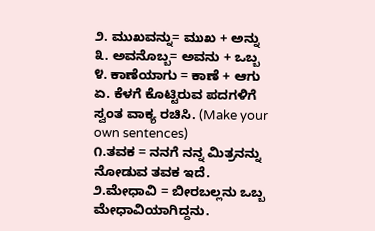೨. ಮುಖವನ್ನು= ಮುಖ + ಅನ್ನು
೩. ಅವನೊಬ್ಬ= ಅವನು + ಒಬ್ಬ
೪. ಕಾಣೆಯಾಗು = ಕಾಣೆ + ಆಗು
ಏ. ಕೆಳಗೆ ಕೊಟ್ಟಿರುವ ಪದಗಳಿಗೆ ಸ್ವಂತ ವಾಕ್ಯ ರಚಿಸಿ. (Make your own sentences)
೧.ತವಕ = ನನಗೆ ನನ್ನ ಮಿತ್ರನನ್ನು ನೋಡುವ ತವಕ ಇದೆ.
೨.ಮೇಧಾವಿ = ಬೀರಬಲ್ಲನು ಒಬ್ಬ ಮೇಧಾವಿಯಾಗಿದ್ದನು.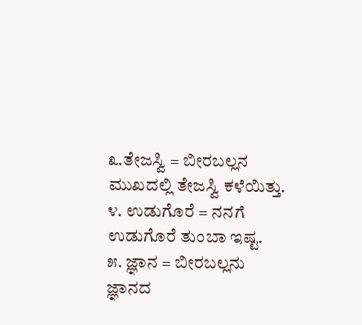೩.ತೇಜಸ್ವಿ = ಬೀರಬಲ್ಲನ ಮುಖದಲ್ಲಿ ತೇಜಸ್ವಿ ಕಳೆಯಿತ್ತು.
೪. ಉಡುಗೊರೆ = ನನಗೆ ಉಡುಗೊರೆ ತುಂಬಾ ಇಷ್ಟ.
೫. ಜ್ಞಾನ = ಬೀರಬಲ್ಲನು ಜ್ಞಾನದ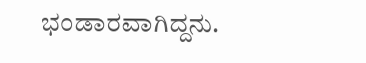ಭಂಡಾರವಾಗಿದ್ದನು.